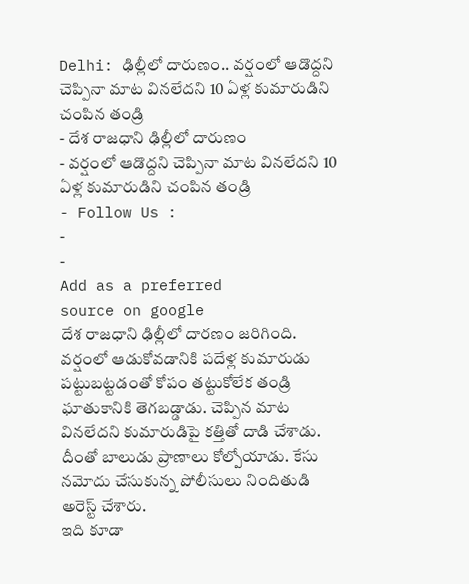Delhi: ఢిల్లీలో దారుణం.. వర్షంలో ఆడొద్దని చెప్పినా మాట వినలేదని 10 ఏళ్ల కుమారుడిని చంపిన తండ్రి
- దేశ రాజధాని ఢిల్లీలో దారుణం
- వర్షంలో ఆడొద్దని చెప్పినా మాట వినలేదని 10 ఏళ్ల కుమారుడిని చంపిన తండ్రి
- Follow Us :
-
-
Add as a preferred
source on google
దేశ రాజధాని ఢిల్లీలో దారణం జరిగింది. వర్షంలో ఆడుకోవడానికి పదేళ్ల కుమారుడు పట్టుబట్టడంతో కోపం తట్టుకోలేక తండ్రి ఘాతుకానికి తెగబడ్డాడు. చెప్పిన మాట వినలేదని కుమారుడిపై కత్తితో దాడి చేశాడు. దీంతో బాలుడు ప్రాణాలు కోల్పోయాడు. కేసు నమోదు చేసుకున్న పోలీసులు నిందితుడి అరెస్ట్ చేశారు.
ఇది కూడా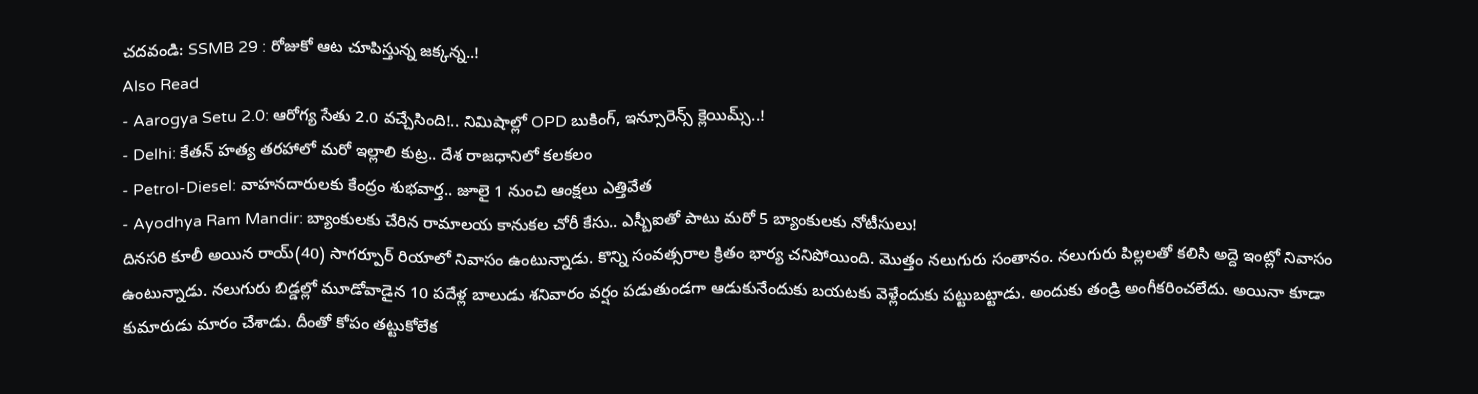చదవండి: SSMB 29 : రోజుకో ఆట చూపిస్తున్న జక్కన్న..!
Also Read
- Aarogya Setu 2.0: ఆరోగ్య సేతు 2.0 వచ్చేసింది!.. నిమిషాల్లో OPD బుకింగ్, ఇన్సూరెన్స్ క్లెయిమ్స్..!
- Delhi: కేతన్ హత్య తరహాలో మరో ఇల్లాలి కుట్ర.. దేశ రాజధానిలో కలకలం
- Petrol-Diesel: వాహనదారులకు కేంద్రం శుభవార్త.. జూలై 1 నుంచి ఆంక్షలు ఎత్తివేత
- Ayodhya Ram Mandir: బ్యాంకులకు చేరిన రామాలయ కానుకల చోరీ కేసు.. ఎస్బీఐతో పాటు మరో 5 బ్యాంకులకు నోటీసులు!
దినసరి కూలీ అయిన రాయ్(40) సాగర్పూర్ రియాలో నివాసం ఉంటున్నాడు. కొన్ని సంవత్సరాల క్రితం భార్య చనిపోయింది. మొత్తం నలుగురు సంతానం. నలుగురు పిల్లలతో కలిసి అద్దె ఇంట్లో నివాసం ఉంటున్నాడు. నలుగురు బిడ్డల్లో మూడోవాడైన 10 పదేళ్ల బాలుడు శనివారం వర్షం పడుతుండగా ఆడుకునేందుకు బయటకు వెళ్లేందుకు పట్టుబట్టాడు. అందుకు తండ్రి అంగీకరించలేదు. అయినా కూడా కుమారుడు మారం చేశాడు. దీంతో కోపం తట్టుకోలేక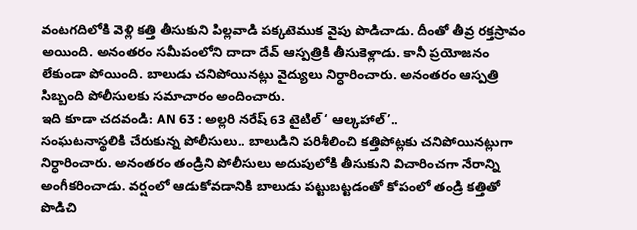వంటగదిలోకి వెళ్లి కత్తి తీసుకుని పిల్లవాడి పక్కటెముక వైపు పొడిచాడు. దీంతో తీవ్ర రక్తస్రావం అయింది. అనంతరం సమీపంలోని దాదా దేవ్ ఆస్పత్రికి తీసుకెళ్లాడు. కానీ ప్రయోజనం లేకుండా పోయింది. బాలుడు చనిపోయినట్లు వైద్యులు నిర్ధారించారు. అనంతరం ఆస్పత్రి సిబ్బంది పోలీసులకు సమాచారం అందించారు.
ఇది కూడా చదవండి: AN 63 : అల్లరి నరేష్ 63 టైటిల్ ‘ ఆల్కహాల్’..
సంఘటనాస్థలికి చేరుకున్న పోలీసులు.. బాలుడిని పరిశీలించి కత్తిపోట్లకు చనిపోయినట్లుగా నిర్ధారించారు. అనంతరం తండ్రిని పోలీసులు అదుపులోకి తీసుకుని విచారించగా నేరాన్ని అంగీకరించాడు. వర్షంలో ఆడుకోవడానికి బాలుడు పట్టుబట్టడంతో కోపంలో తండ్రి కత్తితో పొడిచి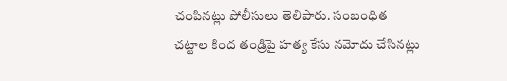చంపినట్లు పోలీసులు తెలిపారు. సంబంధిత చట్టాల కింద తండ్రిపై హత్య కేసు నమోదు చేసినట్లు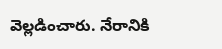వెల్లడించారు. నేరానికి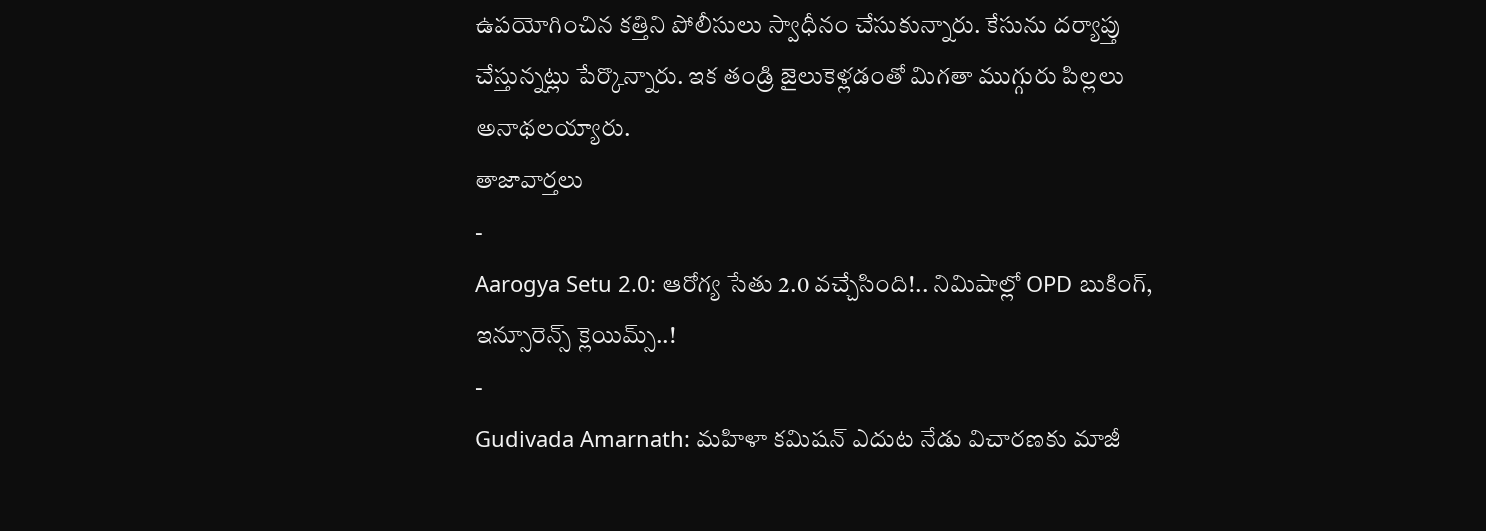ఉపయోగించిన కత్తిని పోలీసులు స్వాధీనం చేసుకున్నారు. కేసును దర్యాప్తు చేస్తున్నట్లు పేర్కొన్నారు. ఇక తండ్రి జైలుకెళ్లడంతో మిగతా ముగ్గురు పిల్లలు అనాథలయ్యారు.
తాజావార్తలు
-
Aarogya Setu 2.0: ఆరోగ్య సేతు 2.0 వచ్చేసింది!.. నిమిషాల్లో OPD బుకింగ్, ఇన్సూరెన్స్ క్లెయిమ్స్..!
-
Gudivada Amarnath: మహిళా కమిషన్ ఎదుట నేడు విచారణకు మాజీ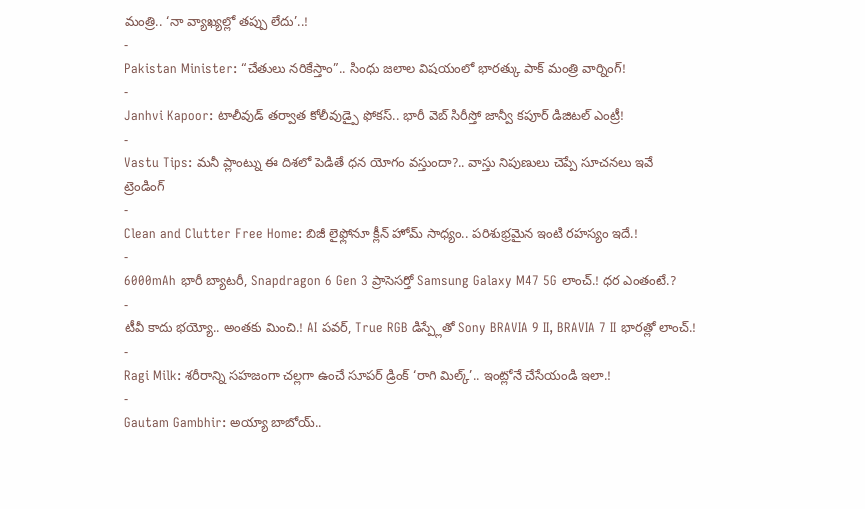మంత్రి.. ‘నా వ్యాఖ్యల్లో తప్పు లేదు’..!
-
Pakistan Minister: “చేతులు నరికేస్తాం”.. సింధు జలాల విషయంలో భారత్కు పాక్ మంత్రి వార్నింగ్!
-
Janhvi Kapoor: టాలీవుడ్ తర్వాత కోలీవుడ్పై ఫోకస్.. భారీ వెబ్ సిరీస్తో జాన్వీ కపూర్ డిజిటల్ ఎంట్రీ!
-
Vastu Tips: మనీ ప్లాంట్ను ఈ దిశలో పెడితే ధన యోగం వస్తుందా?.. వాస్తు నిపుణులు చెప్పే సూచనలు ఇవే
ట్రెండింగ్
-
Clean and Clutter Free Home: బిజీ లైఫ్లోనూ క్లీన్ హోమ్ సాధ్యం.. పరిశుభ్రమైన ఇంటి రహస్యం ఇదే.!
-
6000mAh భారీ బ్యాటరీ, Snapdragon 6 Gen 3 ప్రాసెసర్తో Samsung Galaxy M47 5G లాంచ్.! ధర ఎంతంటే.?
-
టీవీ కాదు భయ్యో.. అంతకు మించి.! AI పవర్, True RGB డిస్ప్లేతో Sony BRAVIA 9 II, BRAVIA 7 II భారత్లో లాంచ్.!
-
Ragi Milk: శరీరాన్ని సహజంగా చల్లగా ఉంచే సూపర్ డ్రింక్ ‘రాగి మిల్క్’.. ఇంట్లోనే చేసేయండి ఇలా.!
-
Gautam Gambhir: అయ్యా బాబోయ్..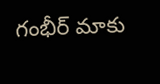గంభీర్ మాకు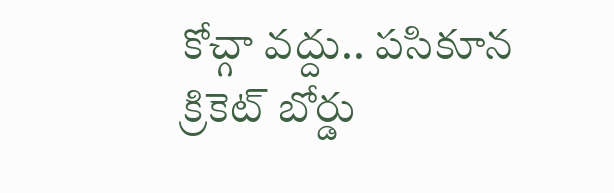కోచ్గా వద్దు.. పసికూన క్రికెట్ బోర్డు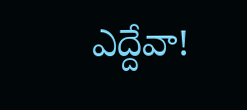ఎద్దేవా!